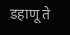डहाणू ते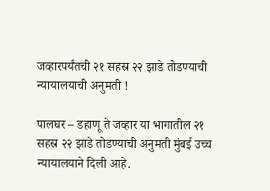जव्हारपर्यंतची २१ सहस्र २२ झाडे तोडण्याची न्यायालयाची अनुमती !

पालघर – डहाणू ते जव्हार या भागातील २१ सहस्र २२ झाडे तोडण्याची अनुमती मुंबई उच्च न्यायालयाने दिली आहे.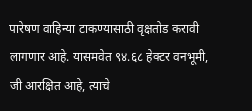पारेषण वाहिन्या टाकण्यासाठी वृक्षतोड करावी लागणार आहे. यासमवेत ९४.६८ हेक्टर वनभूमी, जी आरक्षित आहे, त्याचे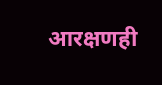आरक्षणही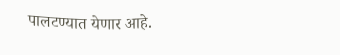पालटण्यात येणार आहे.